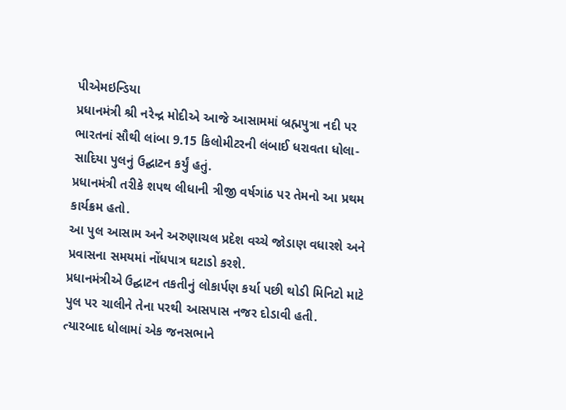પીએમઇન્ડિયા
પ્રધાનમંત્રી શ્રી નરેન્દ્ર મોદીએ આજે આસામમાં બ્રહ્મપુત્રા નદી પર ભારતનાં સૌથી લાંબા 9.15 કિલોમીટરની લંબાઈ ધરાવતા ધોલા-સાદિયા પુલનું ઉદ્ઘાટન કર્યું હતું.
પ્રધાનમંત્રી તરીકે શપથ લીધાની ત્રીજી વર્ષગાંઠ પર તેમનો આ પ્રથમ કાર્યક્રમ હતો.
આ પુલ આસામ અને અરુણાચલ પ્રદેશ વચ્ચે જોડાણ વધારશે અને પ્રવાસના સમયમાં નોંધપાત્ર ઘટાડો કરશે.
પ્રધાનમંત્રીએ ઉદ્ઘાટન તકતીનું લોકાર્પણ કર્યા પછી થોડી મિનિટો માટે પુલ પર ચાલીને તેના પરથી આસપાસ નજર દોડાવી હતી.
ત્યારબાદ ધોલામાં એક જનસભાને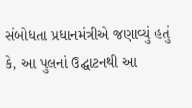સંબોધતા પ્રધાનમંત્રીએ જણાવ્યું હતું કે, આ પુલનાં ઉદ્ઘાટનથી આ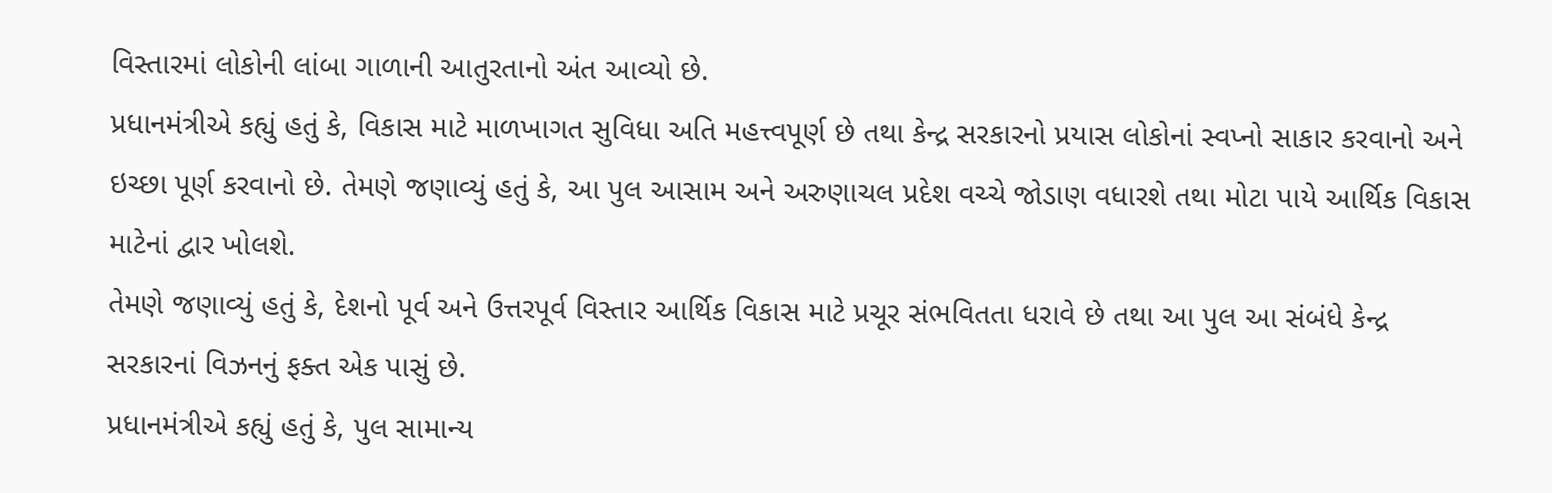વિસ્તારમાં લોકોની લાંબા ગાળાની આતુરતાનો અંત આવ્યો છે.
પ્રધાનમંત્રીએ કહ્યું હતું કે, વિકાસ માટે માળખાગત સુવિધા અતિ મહત્ત્વપૂર્ણ છે તથા કેન્દ્ર સરકારનો પ્રયાસ લોકોનાં સ્વપ્નો સાકાર કરવાનો અને ઇચ્છા પૂર્ણ કરવાનો છે. તેમણે જણાવ્યું હતું કે, આ પુલ આસામ અને અરુણાચલ પ્રદેશ વચ્ચે જોડાણ વધારશે તથા મોટા પાયે આર્થિક વિકાસ માટેનાં દ્વાર ખોલશે.
તેમણે જણાવ્યું હતું કે, દેશનો પૂર્વ અને ઉત્તરપૂર્વ વિસ્તાર આર્થિક વિકાસ માટે પ્રચૂર સંભવિતતા ધરાવે છે તથા આ પુલ આ સંબંધે કેન્દ્ર સરકારનાં વિઝનનું ફક્ત એક પાસું છે.
પ્રધાનમંત્રીએ કહ્યું હતું કે, પુલ સામાન્ય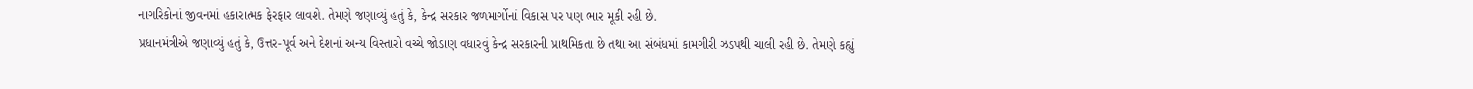નાગરિકોનાં જીવનમાં હકારાત્મક ફેરફાર લાવશે. તેમણે જણાવ્યું હતું કે, કેન્દ્ર સરકાર જળમાર્ગોનાં વિકાસ પર પણ ભાર મૂકી રહી છે.
પ્રધાનમંત્રીએ જણાવ્યું હતું કે, ઉત્તર-પૂર્વ અને દેશનાં અન્ય વિસ્તારો વચ્ચે જોડાણ વધારવું કેન્દ્ર સરકારની પ્રાથમિકતા છે તથા આ સંબંધમાં કામગીરી ઝડપથી ચાલી રહી છે. તેમણે કહ્યું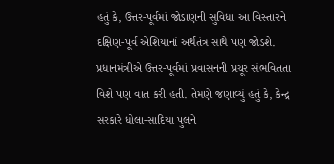હતું કે, ઉત્તર-પૂર્વમાં જોડાણની સુવિધા આ વિસ્તારને દક્ષિણ-પૂર્વ એશિયાનાં અર્થતંત્ર સાથે પણ જોડશે.
પ્રધાનમંત્રીએ ઉત્તર-પૂર્વમાં પ્રવાસનની પ્રચૂર સંભવિતતા વિશે પણ વાત કરી હતી. તેમણે જણાવ્યું હતું કે, કેન્દ્ર સરકારે ધોલા-સાદિયા પુલને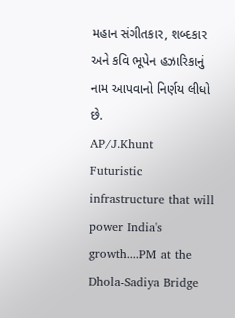મહાન સંગીતકાર, શબ્દકાર અને કવિ ભૂપેન હઝારિકાનું નામ આપવાનો નિર્ણય લીધો છે.
AP/J.Khunt
Futuristic infrastructure that will power India's growth....PM at the Dhola-Sadiya Bridge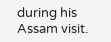during his Assam visit.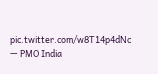pic.twitter.com/w8T14p4dNc
— PMO India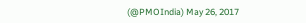(@PMOIndia) May 26, 2017